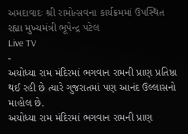અમદાવાદઃ શ્રી રામોત્સવના કાર્યક્રમમાં ઉપસ્થિત રહ્યા મુખ્યમંત્રી ભૂપેન્દ્ર પટેલ
Live TV
-
અયોધ્યા રામ મંદિરમાં ભગવાન રામની પ્રાણ પ્રતિષ્ઠા થઈ રહી છે ત્યારે ગુજરાતમાં પણ આનંદ ઉલ્લાસનો માહોલ છે.
અયોધ્યા રામ મંદિરમાં ભગવાન રામની પ્રાણ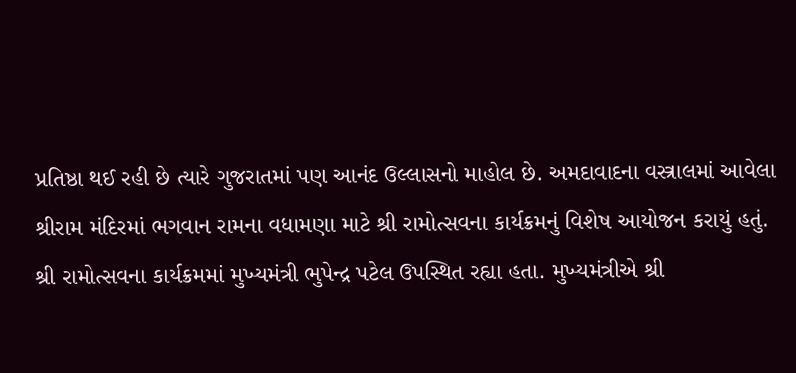પ્રતિષ્ઠા થઈ રહી છે ત્યારે ગુજરાતમાં પણ આનંદ ઉલ્લાસનો માહોલ છે. અમદાવાદના વસ્ત્રાલમાં આવેલા શ્રીરામ મંદિરમાં ભગવાન રામના વધામણા માટે શ્રી રામોત્સવના કાર્યક્રમનું વિશેષ આયોજન કરાયું હતું.
શ્રી રામોત્સવના કાર્યક્રમમાં મુખ્યમંત્રી ભુપેન્દ્ર પટેલ ઉપસ્થિત રહ્યા હતા. મુખ્યમંત્રીએ શ્રી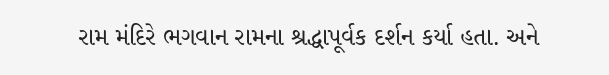રામ મંદિરે ભગવાન રામના શ્રદ્ધાપૂર્વક દર્શન કર્યા હતા. અને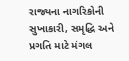રાજ્યના નાગરિકોની સુખાકારી, સમૃદ્ધિ અને પ્રગતિ માટે મંગલ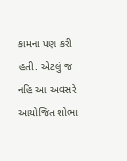કામના પણ કરી હતી. એટલું જ નહિ આ અવસરે આયોજિત શોભા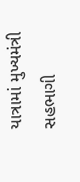યાત્રામાં મુખ્યમંત્રી સહભાગી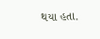થયા હતા.